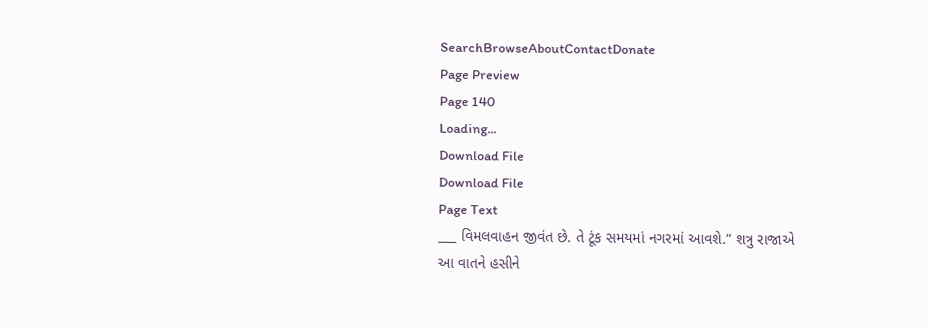SearchBrowseAboutContactDonate
Page Preview
Page 140
Loading...
Download File
Download File
Page Text
___ વિમલવાહન જીવંત છે. તે ટૂંક સમયમાં નગરમાં આવશે.” શત્રુ રાજાએ આ વાતને હસીને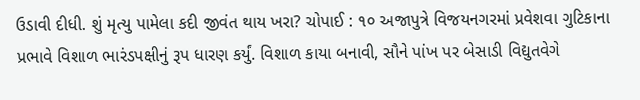ઉડાવી દીધી. શું મૃત્યુ પામેલા કદી જીવંત થાય ખરા? ચોપાઈ : ૧૦ અજાપુત્રે વિજયનગરમાં પ્રવેશવા ગુટિકાના પ્રભાવે વિશાળ ભારંડપક્ષીનું રૂપ ધારણ કર્યું. વિશાળ કાયા બનાવી, સૌને પાંખ પર બેસાડી વિદ્યુતવેગે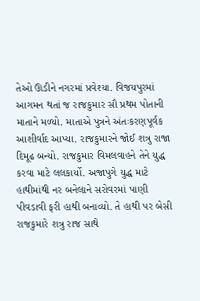તેઓ ઊડીને નગરમાં પ્રવેશ્યા. વિજયપુરમાં આગમન થતાં જ રાજકુમાર સૌ પ્રથમ પોતાની માતાને મળ્યો. માતાએ પુત્રને અંતઃકરણપૂર્વક આશીર્વાદ આપ્યા. રાજકુમારને જોઈ શત્રુ રાજા દિમૂઢ બન્યો. રાજકુમાર વિમલવાહને તેને યુદ્ધ કરવા માટે લલકાર્યો. અજાપુગે યુદ્ધ માટે હાથીમાંથી નર બનેલાને સરોવરમાં પાણી પીવડાવી ફરી હાથી બનાવ્યો. તે હાથી પર બેસી રાજકુમારે શત્રુ રાજ સાથે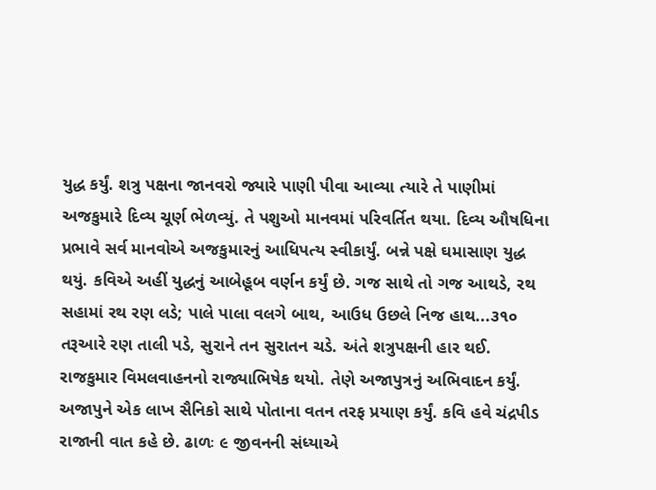યુદ્ધ કર્યું. શત્રુ પક્ષના જાનવરો જ્યારે પાણી પીવા આવ્યા ત્યારે તે પાણીમાં અજકુમારે દિવ્ય ચૂર્ણ ભેળવ્યું. તે પશુઓ માનવમાં પરિવર્તિત થયા. દિવ્ય ઔષધિના પ્રભાવે સર્વ માનવોએ અજકુમારનું આધિપત્ય સ્વીકાર્યું. બન્ને પક્ષે ઘમાસાણ યુદ્ધ થયું. કવિએ અહીં યુદ્ધનું આબેહૂબ વર્ણન કર્યું છે. ગજ સાથે તો ગજ આથડે, રથ સહામાં રથ રણ લડે; પાલે પાલા વલગે બાથ, આઉધ ઉછલે નિજ હાથ...૩૧૦ તરૂઆરે રણ તાલી પડે, સુરાને તન સુરાતન ચડે. અંતે શત્રુપક્ષની હાર થઈ. રાજકુમાર વિમલવાહનનો રાજ્યાભિષેક થયો. તેણે અજાપુત્રનું અભિવાદન કર્યું. અજાપુને એક લાખ સૈનિકો સાથે પોતાના વતન તરફ પ્રયાણ કર્યું. કવિ હવે ચંદ્રપીડ રાજાની વાત કહે છે. ઢાળઃ ૯ જીવનની સંધ્યાએ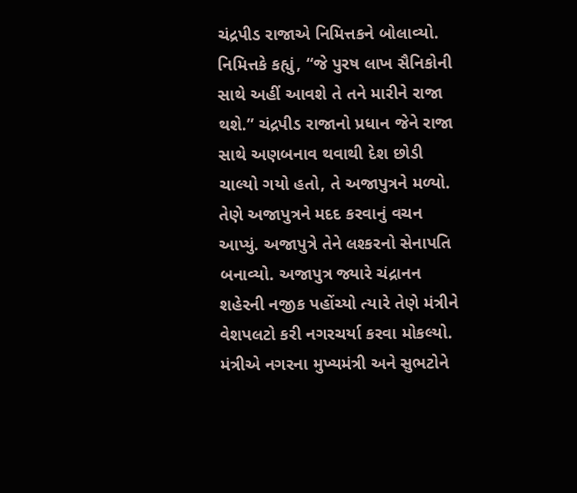ચંદ્રપીડ રાજાએ નિમિત્તકને બોલાવ્યો. નિમિત્તકે કહ્યું, “જે પુરષ લાખ સૈનિકોની સાથે અહીં આવશે તે તને મારીને રાજા થશે.” ચંદ્રપીડ રાજાનો પ્રધાન જેને રાજા સાથે અણબનાવ થવાથી દેશ છોડી ચાલ્યો ગયો હતો, તે અજાપુત્રને મળ્યો. તેણે અજાપુત્રને મદદ કરવાનું વચન આપ્યું. અજાપુત્રે તેને લશ્કરનો સેનાપતિ બનાવ્યો. અજાપુત્ર જ્યારે ચંદ્રાનન શહેરની નજીક પહોંચ્યો ત્યારે તેણે મંત્રીને વેશપલટો કરી નગરચર્યા કરવા મોકલ્યો. મંત્રીએ નગરના મુખ્યમંત્રી અને સુભટોને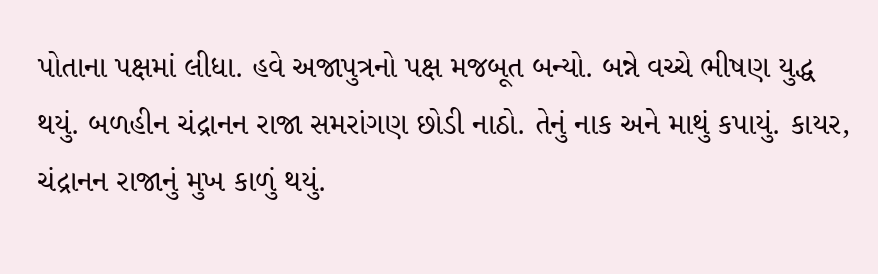પોતાના પક્ષમાં લીધા. હવે અજાપુત્રનો પક્ષ મજબૂત બન્યો. બન્ને વચ્ચે ભીષણ યુદ્ધ થયું. બળહીન ચંદ્રાનન રાજા સમરાંગણ છોડી નાઠો. તેનું નાક અને માથું કપાયું. કાયર, ચંદ્રાનન રાજાનું મુખ કાળું થયું.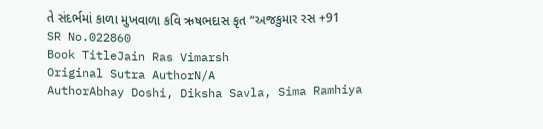તે સંદર્ભમાં કાળા મુખવાળા કવિ ઋષભદાસ કૃત “અજકુમાર રસ +91
SR No.022860
Book TitleJain Ras Vimarsh
Original Sutra AuthorN/A
AuthorAbhay Doshi, Diksha Savla, Sima Ramhiya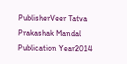PublisherVeer Tatva Prakashak Mandal
Publication Year2014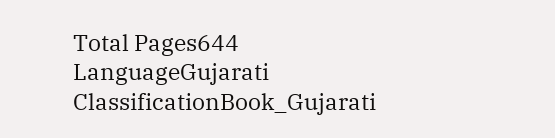Total Pages644
LanguageGujarati
ClassificationBook_Gujarati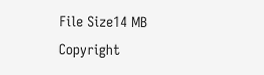File Size14 MB
Copyright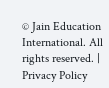© Jain Education International. All rights reserved. | Privacy Policy